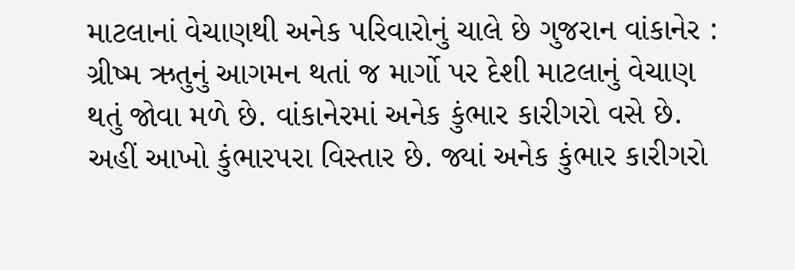માટલાનાં વેચાણથી અનેક પરિવારોનું ચાલે છે ગુજરાન વાંકાનેર : ગ્રીષ્મ ઋતુનું આગમન થતાં જ માર્ગો પર દેશી માટલાનું વેચાણ થતું જોવા મળે છે. વાંકાનેરમાં અનેક કુંભાર કારીગરો વસે છે. અહીં આખો કુંભારપરા વિસ્તાર છે. જ્યાં અનેક કુંભાર કારીગરો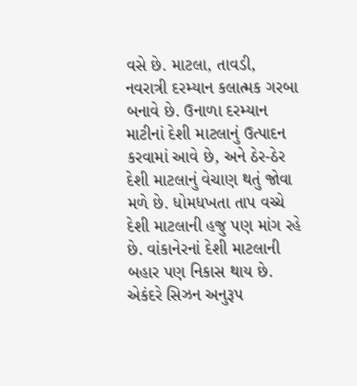વસે છે. માટલા, તાવડી, નવરાત્રી દરમ્યાન કલાત્મક ગરબા બનાવે છે. ઉનાળા દરમ્યાન માટીનાં દેશી માટલાનું ઉત્પાદન કરવામાં આવે છે, અને ઠેર-ઠેર દેશી માટલાનું વેચાણ થતું જોવા મળે છે. ધોમધખતા તાપ વચ્ચે દેશી માટલાની હજુ પણ માંગ રહે છે. વાંકાનેરનાં દેશી માટલાની બહાર પણ નિકાસ થાય છે. એકંદરે સિઝન અનુરૂપ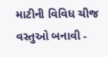માટીની વિવિધ ચીજ વસ્તુઓ બનાવી -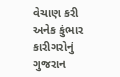વેચાણ કરી અનેક કુંભાર કારીગરોનું ગુજરાન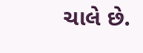ચાલે છે.